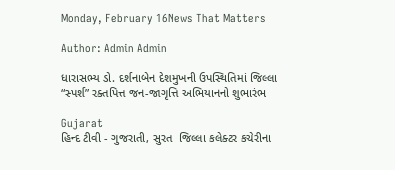Monday, February 16News That Matters

Author: Admin Admin

ધારાસભ્ય ડો. દર્શનાબેન દેશમુખની ઉપસ્થિતિમાં જિલ્લા “સ્પર્શ” રક્તપિત્ત જન-જાગૃત્તિ અભિયાનનો શુભારંભ

Gujarat
હિન્દ ટીવી - ગુજરાતી, સુરત  જિલ્લા કલેક્ટર કચેરીના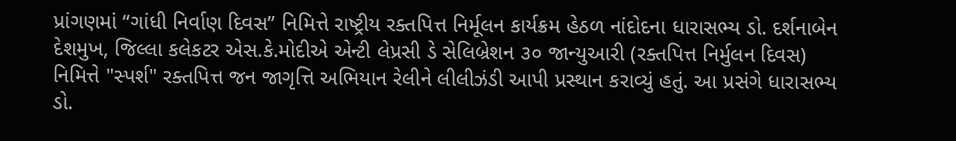પ્રાંગણમાં “ગાંધી નિર્વાણ દિવસ” નિમિત્તે રાષ્ટ્રીય રક્તપિત્ત નિર્મૂલન કાર્યક્રમ હેઠળ નાંદોદના ધારાસભ્ય ડો. દર્શનાબેન દેશમુખ, જિલ્લા કલેકટર એસ.કે.મોદીએ એન્ટી લેપ્રસી ડે સેલિબ્રેશન ૩૦ જાન્યુઆરી (રક્તપિત્ત નિર્મુલન દિવસ) નિમિત્તે "સ્પર્શ" રક્તપિત્ત જન જાગૃત્તિ અભિયાન રેલીને લીલીઝંડી આપી પ્રસ્થાન કરાવ્યું હતું. આ પ્રસંગે ધારાસભ્ય ડો.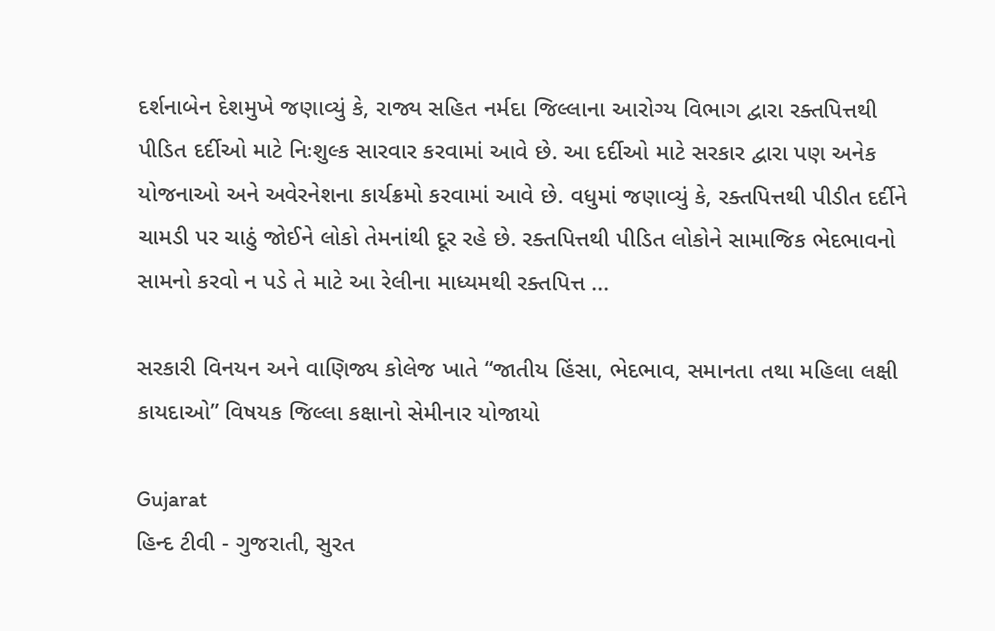દર્શનાબેન દેશમુખે જણાવ્યું કે, રાજ્ય સહિત નર્મદા જિલ્લાના આરોગ્ય વિભાગ દ્વારા રક્તપિત્તથી પીડિત દર્દીઓ માટે નિઃશુલ્ક સારવાર કરવામાં આવે છે. આ દર્દીઓ માટે સરકાર દ્વારા પણ અનેક યોજનાઓ અને અવેરનેશના કાર્યક્રમો કરવામાં આવે છે. વધુમાં જણાવ્યું કે, રક્તપિત્તથી પીડીત દર્દીને ચામડી પર ચાઠું જોઈને લોકો તેમનાંથી દૂર રહે છે. રક્તપિત્તથી પીડિત લોકોને સામાજિક ભેદભાવનો સામનો કરવો ન પડે તે માટે આ રેલીના માધ્યમથી રક્તપિત્ત ...

સરકારી વિનયન અને વાણિજ્ય કોલેજ ખાતે “જાતીય હિંસા, ભેદભાવ, સમાનતા તથા મહિલા લક્ષી કાયદાઓ” વિષયક જિલ્લા કક્ષાનો સેમીનાર યોજાયો

Gujarat
હિન્દ ટીવી - ગુજરાતી, સુરત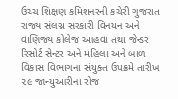ઉચ્ચ શિક્ષણ કમિશનરની કચેરી ગુજરાત રાજ્ય સંલગ્ન સરકારી વિનયન અને વાણિજ્ય કોલેજ આહવા તથા જેન્ડર રિસોર્ટ સેન્ટર અને મહિલા અને બાળ વિકાસ વિભાગના સંયુક્ત ઉપક્રમે તારીખ ૨૯ જાન્યુઆરીના રોજ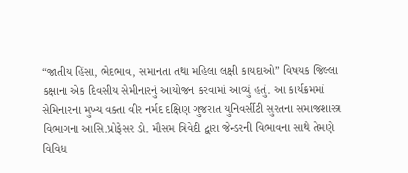“જાતીય હિંસા, ભેદભાવ, સમાનતા તથા મહિલા લક્ષી કાયદાઓ” વિષયક જિલ્લા કક્ષાના એક દિવસીય સેમીનારનું આયોજન કરવામાં આવ્યું હતું. આ કાર્યક્રમમાં સેમિનારના મુખ્ય વક્તા વીર નર્મદ દક્ષિણ ગુજરાત યુનિવર્સીટી સુરતના સમાજશાસ્ત્ર વિભાગના આસિ.પ્રોફેસર ડો. મૌસમ ત્રિવેદી દ્વારા જેન્ડરની વિભાવના સાથે તેમણે વિવિધ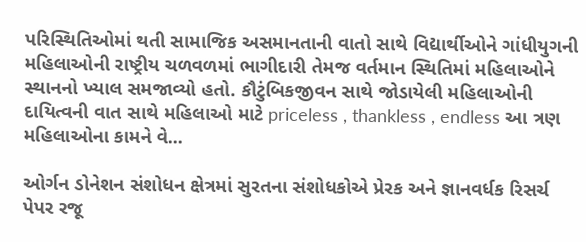પરિસ્થિતિઓમાં થતી સામાજિક અસમાનતાની વાતો સાથે વિદ્યાર્થીઓને ગાંધીયુગની મહિલાઓની રાષ્ટ્રીય ચળવળમાં ભાગીદારી તેમજ વર્તમાન સ્થિતિમાં મહિલાઓને સ્થાનનો ખ્યાલ સમજાવ્યો હતો. કૌટુંબિકજીવન સાથે જોડાયેલી મહિલાઓની દાયિત્વની વાત સાથે મહિલાઓ માટે priceless , thankless , endless આ ત્રણ મહિલાઓના કામને વે...

ઓર્ગન ડોનેશન સંશોધન ક્ષેત્રમાં સુરતના સંશોધકોએ પ્રેરક અને જ્ઞાનવર્ધક રિસર્ચ પેપર રજૂ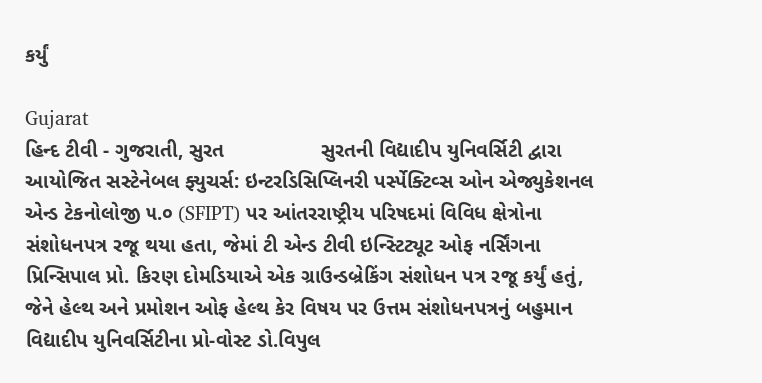કર્યું

Gujarat
હિન્દ ટીવી - ગુજરાતી, સુરત                 સુરતની વિદ્યાદીપ યુનિવર્સિટી દ્વારા આયોજિત સસ્ટેનેબલ ફ્યુચર્સ: ઇન્ટરડિસિપ્લિનરી પર્સ્પેક્ટિવ્સ ઓન એજ્યુકેશનલ એન્ડ ટેકનોલોજી ૫.૦ (SFIPT) પર આંતરરાષ્ટ્રીય પરિષદમાં વિવિધ ક્ષેત્રોના સંશોધનપત્ર રજૂ થયા હતા, જેમાં ટી એન્ડ ટીવી ઇન્સ્ટિટ્યૂટ ઓફ નર્સિંગના પ્રિન્સિપાલ પ્રો. કિરણ દોમડિયાએ એક ગ્રાઉન્ડબ્રેકિંગ સંશોધન પત્ર રજૂ કર્યું હતું, જેને હેલ્થ અને પ્રમોશન ઓફ હેલ્થ કેર વિષય પર ઉત્તમ સંશોધનપત્રનું બહુમાન વિદ્યાદીપ યુનિવર્સિટીના પ્રો-વોસ્ટ ડો.વિપુલ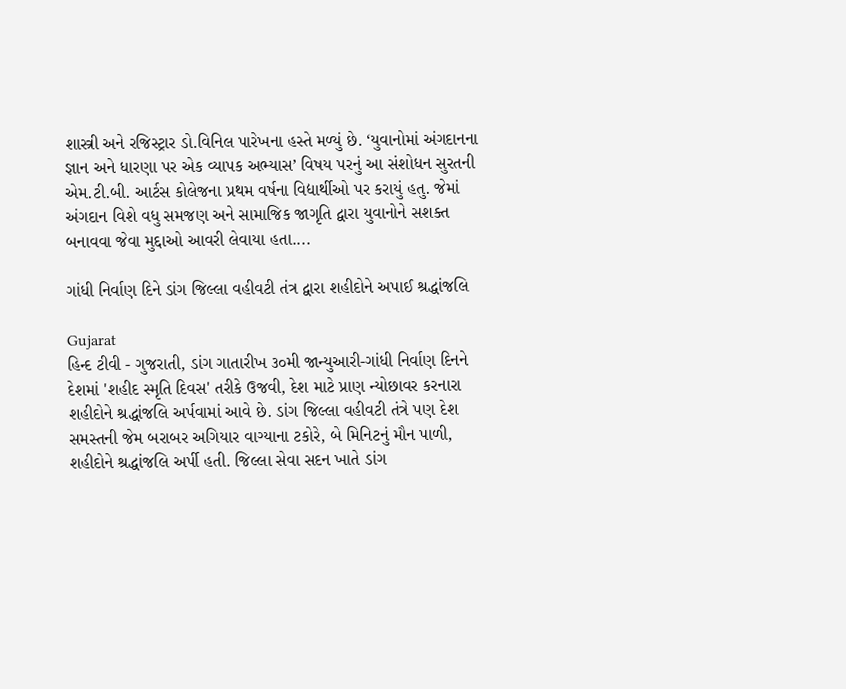શાસ્ત્રી અને રજિસ્ટ્રાર ડો.વિનિલ પારેખના હસ્તે મળ્યું છે. ‘યુવાનોમાં અંગદાનના જ્ઞાન અને ધારણા પર એક વ્યાપક અભ્યાસ’ વિષય પરનું આ સંશોધન સુરતની એમ.ટી.બી. આર્ટસ કોલેજના પ્રથમ વર્ષના વિદ્યાર્થીઓ પર કરાયું હતુ. જેમાં અંગદાન વિશે વધુ સમજણ અને સામાજિક જાગૃતિ દ્વારા યુવાનોને સશક્ત બનાવવા જેવા મુદ્દાઓ આવરી લેવાયા હતા....

ગાંધી નિર્વાણ દિને ડાંગ જિલ્લા વહીવટી તંત્ર દ્વારા શહીદોને અપાઈ શ્રદ્ધાંજલિ

Gujarat
હિન્દ ટીવી - ગુજરાતી, ડાંગ ગાતારીખ ૩૦મી જાન્યુઆરી-ગાંધી નિર્વાણ દિનને દેશમાં 'શહીદ સ્મૃતિ દિવસ' તરીકે ઉજવી, દેશ માટે પ્રાણ ન્યોછાવર કરનારા શહીદોને શ્રદ્ધાંજલિ અર્પવામાં આવે છે. ડાંગ જિલ્લા વહીવટી તંત્રે પણ દેશ સમસ્તની જેમ બરાબર અગિયાર વાગ્યાના ટકોરે, બે મિનિટનું મૌન પાળી, શહીદોને શ્રદ્ધાંજલિ અર્પી હતી. જિલ્લા સેવા સદન ખાતે ડાંગ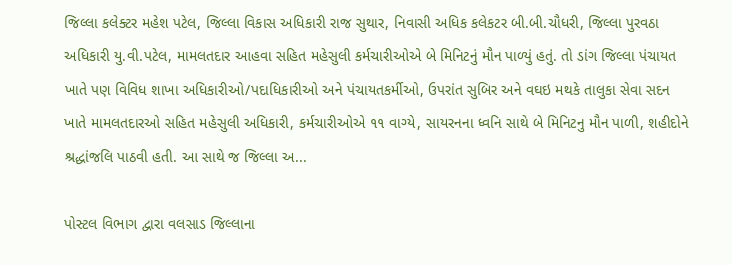જિલ્લા કલેક્ટર મહેશ પટેલ, જિલ્લા વિકાસ અધિકારી રાજ સુથાર, નિવાસી અધિક કલેકટર બી.બી.ચૌધરી, જિલ્લા પુરવઠા અધિકારી યુ.વી.પટેલ, મામલતદાર આહવા સહિત મહેસુલી કર્મચારીઓએ બે મિનિટનું મૌન પાળ્યું હતું. તો ડાંગ જિલ્લા પંચાયત ખાતે પણ વિવિધ શાખા અધિકારીઓ/પદાધિકારીઓ અને પંચાયતકર્મીઓ, ઉપરાંત સુબિર અને વઘઇ મથકે તાલુકા સેવા સદન ખાતે મામલતદારઓ સહિત મહેસુલી અધિકારી, કર્મચારીઓએ ૧૧ વાગ્યે, સાયરનના ધ્વનિ સાથે બે મિનિટનુ મૌન પાળી, શહીદોને શ્રદ્ધાંજલિ પાઠવી હતી. આ સાથે જ જિલ્લા અ...

પોસ્ટલ વિભાગ દ્વારા વલસાડ જિલ્લાના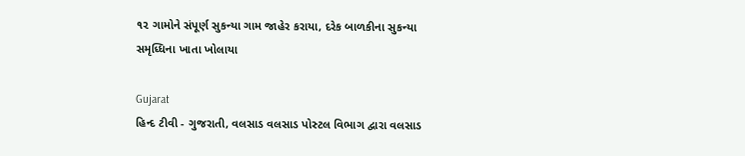૧૨ ગામોને સંપૂર્ણ સુકન્યા ગામ જાહેર કરાયા, દરેક બાળકીના સુકન્યા સમૃધ્ધિના ખાતા ખોલાયા

Gujarat
હિન્દ ટીવી - ગુજરાતી, વલસાડ વલસાડ પોસ્ટલ વિભાગ દ્વારા વલસાડ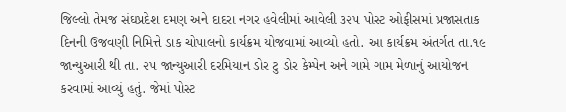જિલ્લો તેમજ સંઘપ્રદેશ દમણ અને દાદરા નગર હવેલીમાં આવેલી ૩૨૫ પોસ્ટ ઓફીસમાં પ્રજાસતાક દિનની ઉજવણી નિમિત્તે ડાક ચોપાલનો કાર્યક્રમ યોજવામાં આવ્યો હતો. આ કાર્યક્રમ અંતર્ગત તા.૧૯ જાન્યુઆરી થી તા. ૨૫ જાન્યુઆરી દરમિયાન ડોર ટુ ડોર કેમ્પેન અને ગામે ગામ મેળાનું આયોજન કરવામાં આવ્યું હતું. જેમાં પોસ્ટ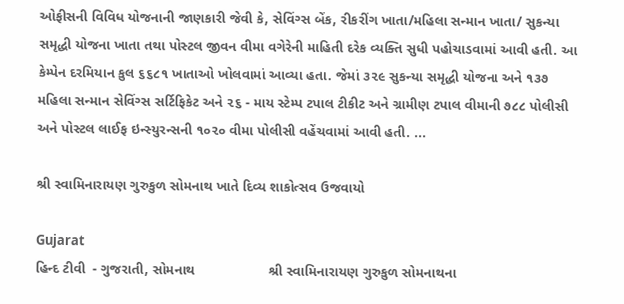ઓફીસની વિવિધ યોજનાની જાણકારી જેવી કે, સેવિંગ્સ બેંક, રીકરીંગ ખાતા/મહિલા સન્માન ખાતા/ સુકન્યા સમૃદ્ધી યોજના ખાતા તથા પોસ્ટલ જીવન વીમા વગેરેની માહિતી દરેક વ્યક્તિ સુધી પહોચાડવામાં આવી હતી. આ કેમ્પેન દરમિયાન કુલ ૬૬૮૧ ખાતાઓ ખોલવામાં આવ્યા હતા. જેમાં ૩૨૯ સુકન્યા સમૃદ્ધી યોજના અને ૧૩૭ મહિલા સન્માન સેવિંગ્સ સર્ટિફિકેટ અને ૨૬ - માય સ્ટેમ્પ ટપાલ ટીકીટ અને ગ્રામીણ ટપાલ વીમાની ૭૮૮ પોલીસી અને પોસ્ટલ લાઈફ ઇન્સ્યુરન્સની ૧૦૨૦ વીમા પોલીસી વહેંચવામાં આવી હતી. ...

શ્રી સ્વામિનારાયણ ગુરુકુળ સોમનાથ ખાતે દિવ્ય શાકોત્સવ ઉજવાયો

Gujarat
હિન્દ ટીવી  - ગુજરાતી, સોમનાથ                   શ્રી સ્વામિનારાયણ ગુરુકુળ સોમનાથના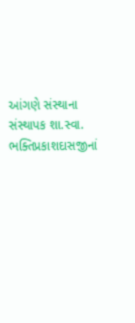આંગણે સંસ્થાના સંસ્થાપક શા.સ્વા. ભક્તિપ્રકાશદાસજીનાં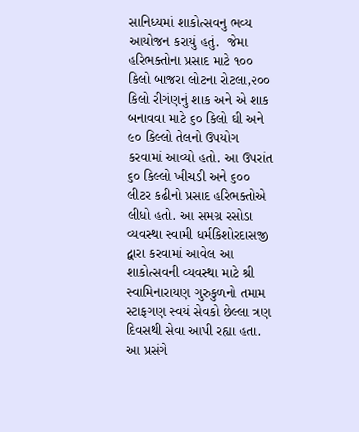સાનિધ્યમાં શાકોત્સવનુ ભવ્ય આયોજન કરાયું હતું.  જેમા હરિભક્તોના પ્રસાદ માટે ૧૦૦ કિલો બાજરા લોટના રોટલા,૨૦૦ કિલો રીગંણનું શાક અને એ શાક બનાવવા માટે ૬૦ કિલો ઘી અને ૯૦ કિલ્લો તેલનો ઉપયોગ કરવામાં આવ્યો હતો. આ ઉપરાંત ૬૦ કિલ્લો ખીચડી અને ૬૦૦ લીટર કઢીનો પ્રસાદ હરિભક્તોએ લીધો હતો. આ સમગ્ર રસોડા વ્યવસ્થા સ્વામી ધર્મકિશોરદાસજી દ્વારા કરવામાં આવેલ આ શાકોત્સવની વ્યવસ્થા માટે શ્રી સ્વામિનારાયણ ગુરુકુળનો તમામ સ્ટાફગણ સ્વયં સેવકો છેલ્લા ત્રણ દિવસથી સેવા આપી રહ્યા હતા.                  આ પ્રસંગે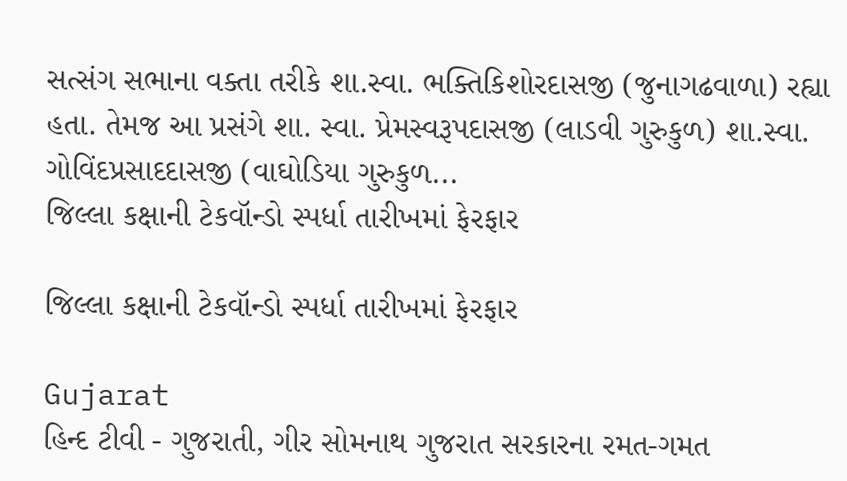સત્સંગ સભાના વક્તા તરીકે શા.સ્વા. ભક્તિકિશોરદાસજી (જુનાગઢવાળા) રહ્યા હતા. તેમજ આ પ્રસંગે શા. સ્વા. પ્રેમસ્વરૂપદાસજી (લાડવી ગુરુકુળ) શા.સ્વા. ગોવિંદપ્રસાદદાસજી (વાઘોડિયા ગુરુકુળ...
જિલ્લા કક્ષાની ટેકવૉન્ડો સ્પર્ધા તારીખમાં ફેરફાર

જિલ્લા કક્ષાની ટેકવૉન્ડો સ્પર્ધા તારીખમાં ફેરફાર

Gujarat
હિન્દ ટીવી - ગુજરાતી, ગીર સોમનાથ ગુજરાત સરકારના રમત-ગમત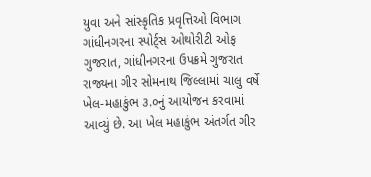યુવા અને સાંસ્કૃતિક પ્રવૃત્તિઓ વિભાગ ગાંધીનગરના સ્પોર્ટ્સ ઓથોરીટી ઓફ ગુજરાત, ગાંધીનગરના ઉપક્રમે ગુજરાત રાજ્યના ગીર સોમનાથ જિલ્લામાં ચાલુ વર્ષે ખેલ-મહાકુંભ ૩.૦નું આયોજન કરવામાં આવ્યું છે. આ ખેલ મહાકુંભ અંતર્ગત ગીર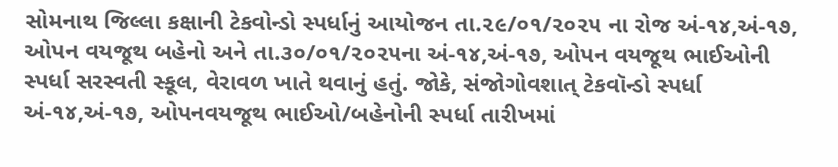સોમનાથ જિલ્લા કક્ષાની ટેકવોન્ડો સ્પર્ધાનું આયોજન તા.૨૯/૦૧/૨૦૨૫ ના રોજ અં-૧૪,અં-૧૭, ઓપન વયજૂથ બહેનો અને તા.૩૦/૦૧/૨૦૨૫ના અં-૧૪,અં-૧૭, ઓપન વયજૂથ ભાઈઓની સ્પર્ધા સરસ્વતી સ્કૂલ, વેરાવળ ખાતે થવાનું હતું. જોકે, સંજોગોવશાત્ ટેકવૉન્ડો સ્પર્ધા અં-૧૪,અં-૧૭, ઓપનવયજૂથ ભાઈઓ/બહેનોની સ્પર્ધા તારીખમાં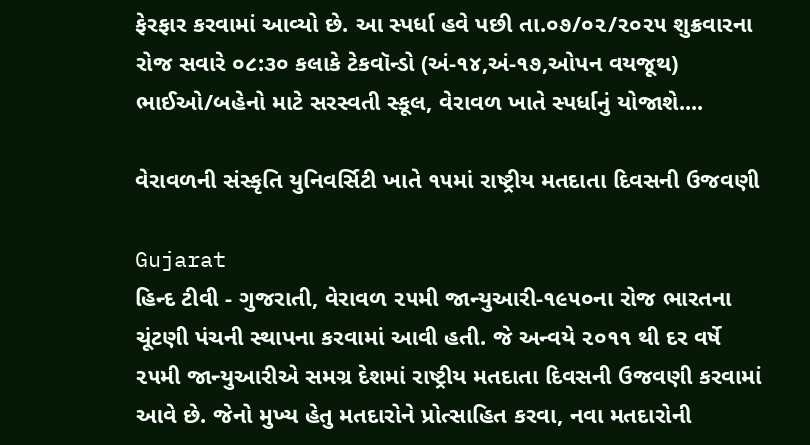ફેરફાર કરવામાં આવ્યો છે. આ સ્પર્ધા હવે પછી તા.૦૭/૦૨/૨૦૨૫ શુક્રવારના રોજ સવારે ૦૮:૩૦ કલાકે ટેકવૉન્ડો (અં-૧૪,અં-૧૭,ઓપન વયજૂથ) ભાઈઓ/બહેનો માટે સરસ્વતી સ્કૂલ, વેરાવળ ખાતે સ્પર્ધાનું યોજાશે....

વેરાવળની સંસ્કૃતિ યુનિવર્સિટી ખાતે ૧૫માં રાષ્ટ્રીય મતદાતા દિવસની ઉજવણી

Gujarat
હિન્દ ટીવી - ગુજરાતી, વેરાવળ ૨૫મી જાન્યુઆરી-૧૯૫૦ના રોજ ભારતના ચૂંટણી પંચની સ્થાપના કરવામાં આવી હતી. જે અન્વયે ૨૦૧૧ થી દર વર્ષે ૨૫મી જાન્યુઆરીએ સમગ્ર દેશમાં રાષ્ટ્રીય મતદાતા દિવસની ઉજવણી કરવામાં આવે છે. જેનો મુખ્ય હેતુ મતદારોને પ્રોત્સાહિત કરવા, નવા મતદારોની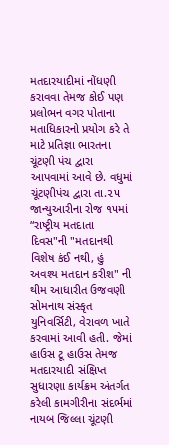મતદારયાદીમાં નોંધણી કરાવવા તેમજ કોઈ પણ પ્રલોભન વગર પોતાના મતાધિકારનો પ્રયોગ કરે તે માટે પ્રતિજ્ઞા ભારતના ચૂંટણી પંચ દ્વારા આપવામાં આવે છે. વધુમાં ચૂંટણીપંચ દ્વારા તા.૨૫ જાન્યુઆરીના રોજ ૧૫માં “રાષ્ટ્રીય મતદાતા દિવસ"ની "મતદાનથી વિશેષ કંઈ નથી, હું અવશ્ય મતદાન કરીશ" ની થીમ આધારીત ઉજવણી સોમનાથ સંસ્કૃત યુનિવર્સિટી, વેરાવળ ખાતે કરવામાં આવી હતી. જેમાં હાઉસ ટૂ હાઉસ તેમજ મતદારયાદી સંક્ષિપ્ત સુધારણા કાર્યક્રમ અંતર્ગત કરેલી કામગીરીના સંદર્ભમાં નાયબ જિલ્લા ચૂંટણી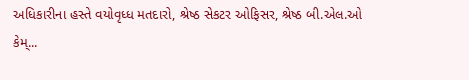અધિકારીના હસ્તે વયોવૃધ્ધ મતદારો, શ્રેષ્ઠ સેકટર ઓફિસર, શ્રેષ્ઠ બી.એલ.ઓ કેમ્...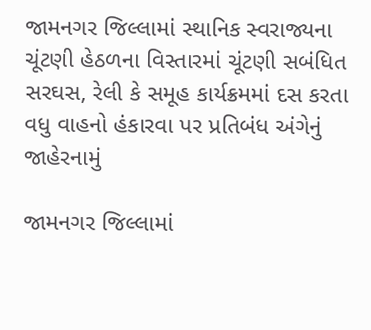જામનગર જિલ્લામાં સ્થાનિક સ્વરાજ્યના ચૂંટણી હેઠળના વિસ્તારમાં ચૂંટણી સબંધિત સરઘસ, રેલી કે સમૂહ કાર્યક્રમમાં દસ કરતા વધુ વાહનો હંકારવા પર પ્રતિબંધ અંગેનું જાહેરનામું

જામનગર જિલ્લામાં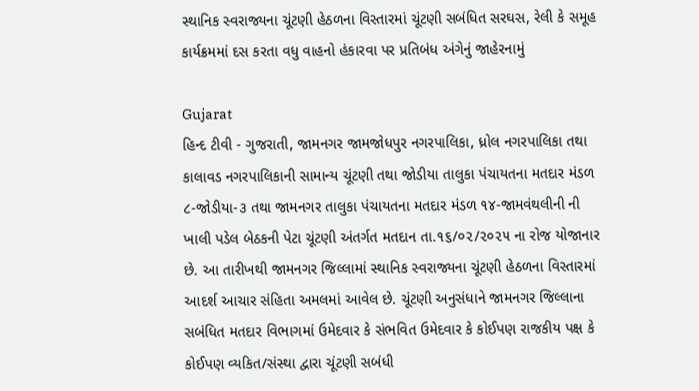સ્થાનિક સ્વરાજ્યના ચૂંટણી હેઠળના વિસ્તારમાં ચૂંટણી સબંધિત સરઘસ, રેલી કે સમૂહ કાર્યક્રમમાં દસ કરતા વધુ વાહનો હંકારવા પર પ્રતિબંધ અંગેનું જાહેરનામું

Gujarat
હિન્દ ટીવી - ગુજરાતી, જામનગર જામજોધપુર નગરપાલિકા, ધ્રોલ નગરપાલિકા તથા કાલાવડ નગરપાલિકાની સામાન્ય ચૂંટણી તથા જોડીયા તાલુકા પંચાયતના મતદાર મંડળ ૮-જોડીયા-૩ તથા જામનગર તાલુકા પંચાયતના મતદાર મંડળ ૧૪-જામવંથલીની ની ખાલી પડેલ બેઠકની પેટા ચૂંટણી અંતર્ગત મતદાન તા.૧૬/૦૨/૨૦૨૫ ના રોજ યોજાનાર છે. આ તારીખથી જામનગર જિલ્લામાં સ્થાનિક સ્વરાજ્યના ચૂંટણી હેઠળના વિસ્તારમાં આદર્શ આચાર સંહિતા અમલમાં આવેલ છે. ચૂંટણી અનુસંધાને જામનગર જિલ્લાના સબંધિત મતદાર વિભાગમાં ઉમેદવાર કે સંભવિત ઉમેદવાર કે કોઈપણ રાજકીય પક્ષ કે કોઈપણ વ્યકિત/સંસ્થા દ્વારા ચૂંટણી સબંધી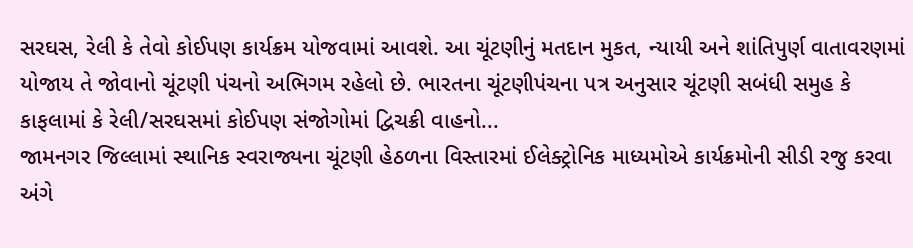સરઘસ, રેલી કે તેવો કોઈપણ કાર્યક્રમ યોજવામાં આવશે. આ ચૂંટણીનું મતદાન મુકત, ન્યાયી અને શાંતિપુર્ણ વાતાવરણમાં યોજાય તે જોવાનો ચૂંટણી પંચનો અભિગમ રહેલો છે. ભારતના ચૂંટણીપંચના પત્ર અનુસાર ચૂંટણી સબંધી સમુહ કે કાફલામાં કે રેલી/સરઘસમાં કોઈપણ સંજોગોમાં દ્વિચક્રી વાહનો...
જામનગર જિલ્લામાં સ્થાનિક સ્વરાજ્યના ચૂંટણી હેઠળના વિસ્તારમાં ઈલેક્ટ્રોનિક માધ્યમોએ કાર્યક્રમોની સીડી રજુ કરવા અંગે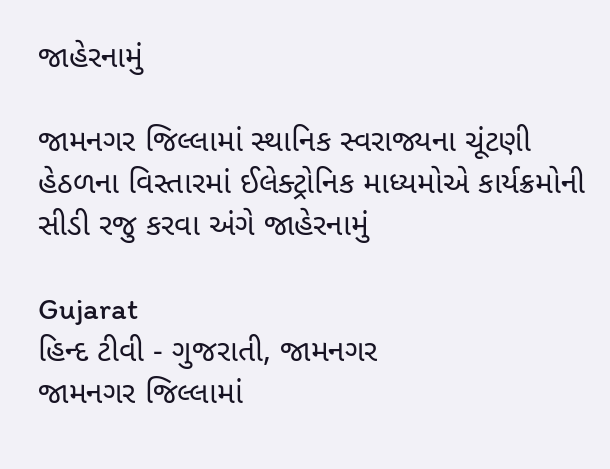જાહેરનામું

જામનગર જિલ્લામાં સ્થાનિક સ્વરાજ્યના ચૂંટણી હેઠળના વિસ્તારમાં ઈલેક્ટ્રોનિક માધ્યમોએ કાર્યક્રમોની સીડી રજુ કરવા અંગે જાહેરનામું

Gujarat
હિન્દ ટીવી - ગુજરાતી, જામનગર                જામનગર જિલ્લામાં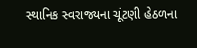સ્થાનિક સ્વરાજ્યના ચૂંટણી હેઠળના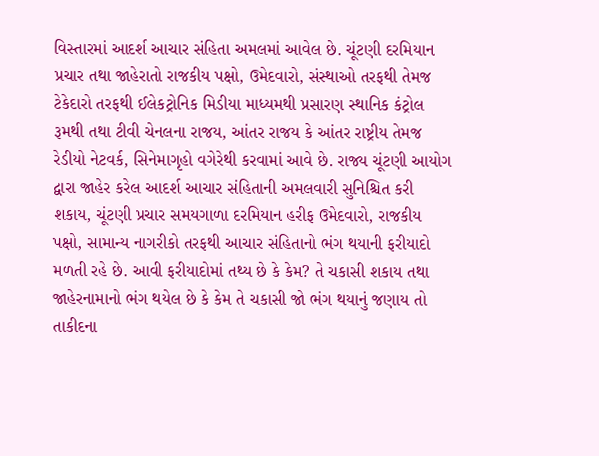વિસ્તારમાં આદર્શ આચાર સંહિતા અમલમાં આવેલ છે. ચૂંટણી દરમિયાન પ્રચાર તથા જાહેરાતો રાજકીય પક્ષો, ઉમેદવારો, સંસ્થાઓ તરફથી તેમજ ટેકેદારો તરફથી ઈલેકટ્રોનિક મિડીયા માધ્યમથી પ્રસારણ સ્થાનિક કંટ્રોલ રૂમથી તથા ટીવી ચેનલના રાજય, આંતર રાજય કે આંતર રાષ્ટ્રીય તેમજ રેડીયો નેટવર્ક, સિનેમાગૃહો વગેરેથી કરવામાં આવે છે. રાજ્ય ચૂંટણી આયોગ દ્વારા જાહેર કરેલ આદર્શ આચાર સંહિતાની અમલવારી સુનિશ્ચિત કરી શકાય, ચૂંટણી પ્રચાર સમયગાળા દરમિયાન હરીફ ઉમેદવારો, રાજકીય પક્ષો, સામાન્ય નાગરીકો તરફથી આચાર સંહિતાનો ભંગ થયાની ફરીયાદો મળતી રહે છે. આવી ફરીયાદોમાં તથ્ય છે કે કેમ? તે ચકાસી શકાય તથા જાહેરનામાનો ભંગ થયેલ છે કે કેમ તે ચકાસી જો ભંગ થયાનું જણાય તો તાકીદના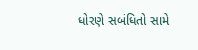ધોરણે સબંધિતો સામે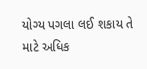યોગ્ય પગલા લઈ શકાય તે માટે અધિક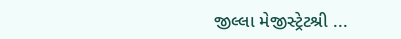જીલ્લા મેજીસ્ટ્રેટશ્રી ...